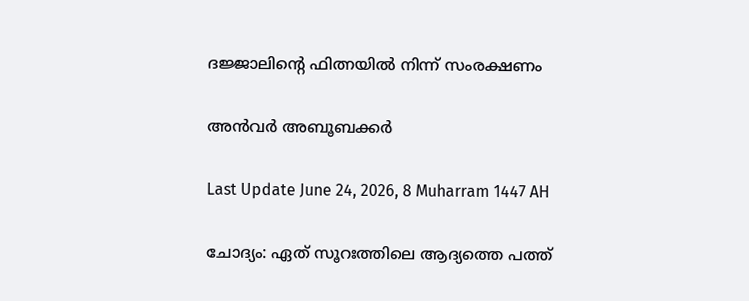ദജ്ജാലിന്റെ ഫിത്നയില്‍ നിന്ന് സംരക്ഷണം

അന്‍വര്‍ അബൂബക്കര്‍

Last Update June 24, 2026, 8 Muharram 1447 AH

ചോദ്യം: ഏത് സൂറഃത്തിലെ ആദ്യത്തെ പത്ത്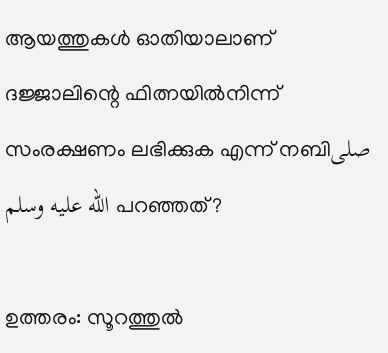ആയത്തുകള്‍ ഓതിയാലാണ് ദജ്ജാലിന്റെ ഫിത്നയില്‍നിന്ന് സംരക്ഷണം ലഭിക്കുക എന്ന് നബിصلى الله عليه وسلم പറഞ്ഞത്?

ഉത്തരം: സൂറത്തുല്‍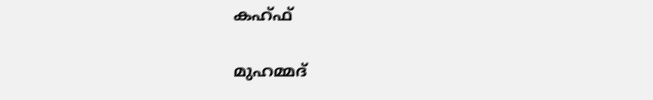കഹ്ഫ്

മുഹമ്മദ്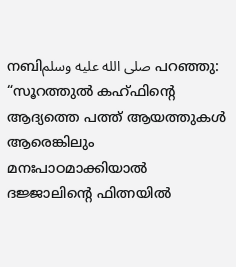നബിصلى الله عليه وسلم പറഞ്ഞു: “സൂറത്തുല്‍ കഹ്ഫിന്റെ ആദ്യത്തെ പത്ത് ആയത്തുകള്‍ ആരെങ്കിലും മനഃപാഠമാക്കിയാല്‍ ദജ്ജാലിന്റെ ഫിത്നയില്‍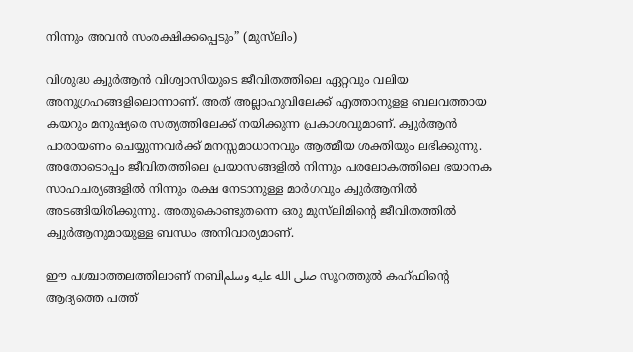നിന്നും അവന്‍ സംരക്ഷിക്കപ്പെടും” (മുസ്‍ലിം)

വിശുദ്ധ ക്വുര്‍ആന്‍ വിശ്വാസിയുടെ ജീവിതത്തിലെ ഏറ്റവും വലിയ അനുഗ്രഹങ്ങളിലൊന്നാണ്. അത് അല്ലാഹുവിലേക്ക് എത്താനുളള ബലവത്തായ കയറും മനുഷ്യരെ സത്യത്തിലേക്ക് നയിക്കുന്ന പ്രകാശവുമാണ്. ക്വുര്‍ആന്‍ പാരായണം ചെയ്യുന്നവര്‍ക്ക് മനസ്സമാധാനവും ആത്മീയ ശക്തിയും ലഭിക്കുന്നു. അതോടൊപ്പം ജീവിതത്തിലെ പ്രയാസങ്ങളില്‍ നിന്നും പരലോകത്തിലെ ഭയാനക സാഹചര്യങ്ങളില്‍ നിന്നും രക്ഷ നേടാനുള്ള മാര്‍ഗവും ക്വുര്‍ആനില്‍ അടങ്ങിയിരിക്കുന്നു. അതുകൊണ്ടുതന്നെ ഒരു മുസ്‌ലിമിന്റെ ജീവിതത്തില്‍ ക്വുര്‍ആനുമായുള്ള ബന്ധം അനിവാര്യമാണ്.

ഈ പശ്ചാത്തലത്തിലാണ് നബിصلى الله عليه وسلم സൂറത്തുല്‍ കഹ്ഫിന്റെ ആദ്യത്തെ പത്ത്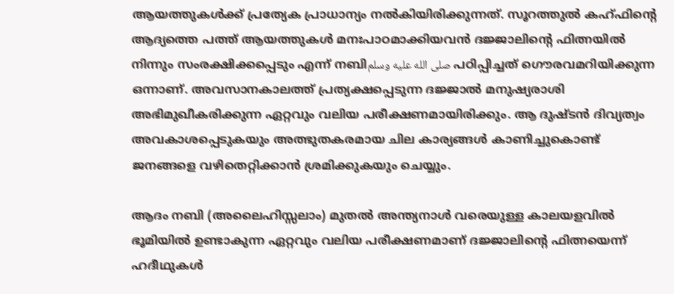ആയത്തുകള്‍ക്ക് പ്രത്യേക പ്രാധാന്യം നല്‍കിയിരിക്കുന്നത്. സൂറത്തുല്‍ കഹ്ഫിന്റെ ആദ്യത്തെ പത്ത് ആയത്തുകള്‍ മനഃപാഠമാക്കിയവന്‍ ദജ്ജാലിന്റെ ഫിത്നയില്‍ നിന്നും സംരക്ഷിക്കപ്പെടും എന്ന് നബിصلى الله عليه وسلم പഠിപ്പിച്ചത് ഗൌരവമറിയിക്കുന്ന ഒന്നാണ്. അവസാനകാലത്ത് പ്രത്യക്ഷപ്പെടുന്ന ദജ്ജാല്‍ മനുഷ്യരാശി അഭിമുഖീകരിക്കുന്ന ഏറ്റവും വലിയ പരീക്ഷണമായിരിക്കും. ആ ദുഷ്ടന്‍ ദിവ്യത്വം അവകാശപ്പെടുകയും അത്ഭുതകരമായ ചില കാര്യങ്ങള്‍ കാണിച്ചുകൊണ്ട് ജനങ്ങളെ വഴിതെറ്റിക്കാന്‍ ശ്രമിക്കുകയും ചെയ്യും.

ആദം നബി (അലൈഹിസ്സലാം) മുതല്‍ അന്ത്യനാള്‍ വരെയുള്ള കാലയളവില്‍ ഭൂമിയില്‍ ഉണ്ടാകുന്ന ഏറ്റവും വലിയ പരീക്ഷണമാണ് ദജ്ജാലിന്റെ ഫിത്നയെന്ന് ഹദീഥുകള്‍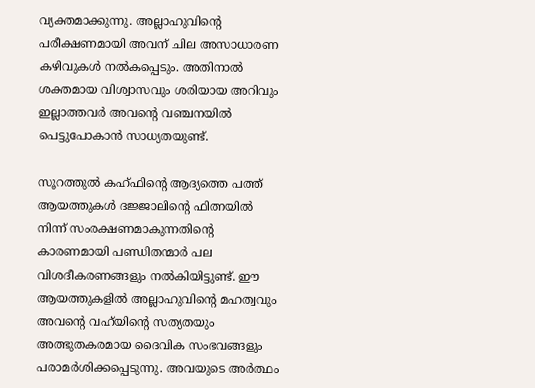വ്യക്തമാക്കുന്നു. അല്ലാഹുവിന്റെ പരീക്ഷണമായി അവന് ചില അസാധാരണ കഴിവുകള്‍ നല്‍കപ്പെടും. അതിനാല്‍ ശക്തമായ വിശ്വാസവും ശരിയായ അറിവും ഇല്ലാത്തവര്‍ അവന്റെ വഞ്ചനയില്‍ പെട്ടുപോകാന്‍ സാധ്യതയുണ്ട്.

സൂറത്തുല്‍ കഹ്ഫിന്റെ ആദ്യത്തെ പത്ത് ആയത്തുകള്‍ ദജ്ജാലിന്റെ ഫിത്നയില്‍ നിന്ന് സംരക്ഷണമാകുന്നതിന്റെ കാരണമായി പണ്ഡിതന്മാര്‍ പല വിശദീകരണങ്ങളും നല്‍കിയിട്ടുണ്ട്. ഈ ആയത്തുകളില്‍ അല്ലാഹുവിന്റെ മഹത്വവും അവന്റെ വഹ്‌യിന്റെ സത്യതയും അത്ഭുതകരമായ ദൈവിക സംഭവങ്ങളും പരാമര്‍ശിക്കപ്പെടുന്നു. അവയുടെ അര്‍ത്ഥം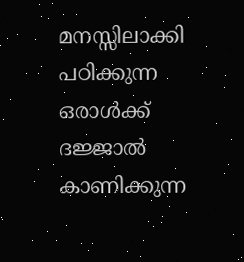മനസ്സിലാക്കി പഠിക്കുന്ന ഒരാള്‍ക്ക് ദജ്ജാല്‍ കാണിക്കുന്ന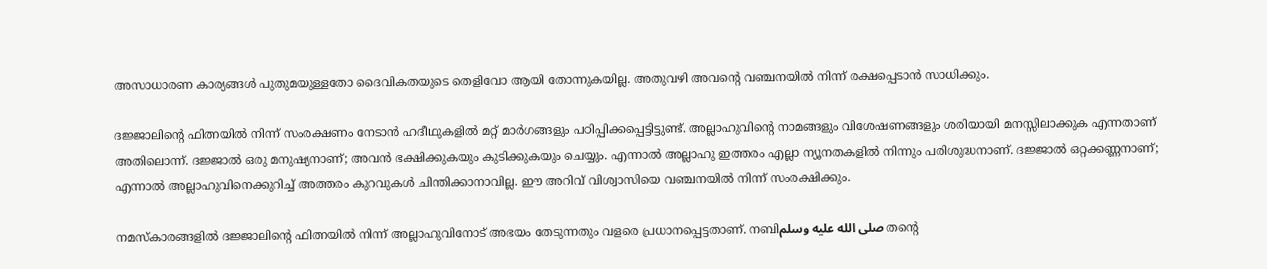അസാധാരണ കാര്യങ്ങള്‍ പുതുമയുള്ളതോ ദൈവികതയുടെ തെളിവോ ആയി തോന്നുകയില്ല. അതുവഴി അവന്റെ വഞ്ചനയില്‍ നിന്ന് രക്ഷപ്പെടാന്‍ സാധിക്കും.

ദജ്ജാലിന്റെ ഫിത്നയില്‍ നിന്ന് സംരക്ഷണം നേടാന്‍ ഹദീഥുകളില്‍ മറ്റ് മാര്‍ഗങ്ങളും പഠിപ്പിക്കപ്പെട്ടിട്ടുണ്ട്. അല്ലാഹുവിന്റെ നാമങ്ങളും വിശേഷണങ്ങളും ശരിയായി മനസ്സിലാക്കുക എന്നതാണ് അതിലൊന്ന്. ദജ്ജാല്‍ ഒരു മനുഷ്യനാണ്; അവന്‍ ഭക്ഷിക്കുകയും കുടിക്കുകയും ചെയ്യും. എന്നാല്‍ അല്ലാഹു ഇത്തരം എല്ലാ ന്യൂനതകളില്‍ നിന്നും പരിശുദ്ധനാണ്. ദജ്ജാല്‍ ഒറ്റക്കണ്ണനാണ്; എന്നാല്‍ അല്ലാഹുവിനെക്കുറിച്ച് അത്തരം കുറവുകള്‍ ചിന്തിക്കാനാവില്ല. ഈ അറിവ് വിശ്വാസിയെ വഞ്ചനയില്‍ നിന്ന് സംരക്ഷിക്കും.

നമസ്കാരങ്ങളില്‍ ദജ്ജാലിന്റെ ഫിത്നയില്‍ നിന്ന് അല്ലാഹുവിനോട് അഭയം തേടുന്നതും വളരെ പ്രധാനപ്പെട്ടതാണ്. നബിصلى الله عليه وسلم തന്റെ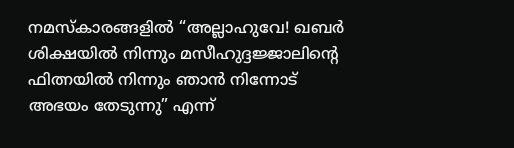നമസ്കാരങ്ങളില്‍ “അല്ലാഹുവേ! ഖബര്‍ ശിക്ഷയില്‍ നിന്നും മസീഹുദ്ദജ്ജാലിന്റെ ഫിത്നയില്‍ നിന്നും ഞാന്‍ നിന്നോട് അഭയം തേടുന്നു” എന്ന്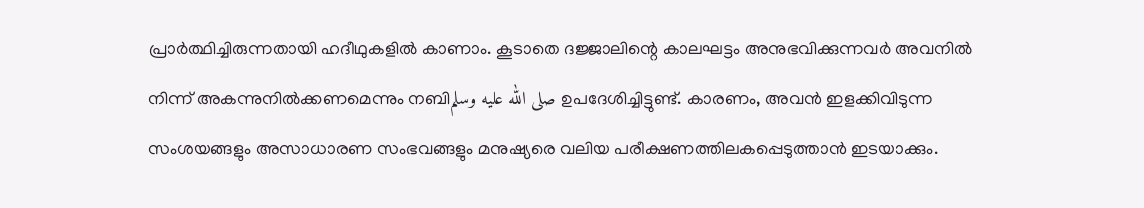പ്രാര്‍ത്ഥിച്ചിരുന്നതായി ഹദീഥുകളില്‍ കാണാം. കൂടാതെ ദജ്ജാലിന്റെ കാലഘട്ടം അനുഭവിക്കുന്നവര്‍ അവനില്‍ നിന്ന് അകന്നുനില്‍ക്കണമെന്നും നബിصلى الله عليه وسلم ഉപദേശിച്ചിട്ടുണ്ട്. കാരണം, അവന്‍ ഇളക്കിവിടുന്ന സംശയങ്ങളും അസാധാരണ സംഭവങ്ങളും മനുഷ്യരെ വലിയ പരീക്ഷണത്തിലകപ്പെടുത്താന്‍ ഇടയാക്കും.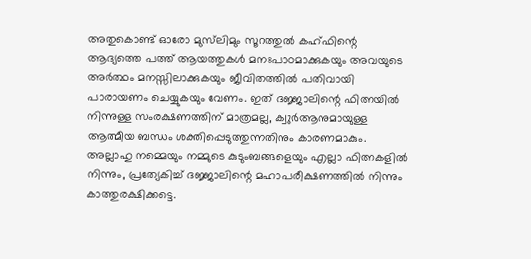അതുകൊണ്ട് ഓരോ മുസ്‌ലിമും സൂറത്തുല്‍ കഹ്ഫിന്റെ ആദ്യത്തെ പത്ത് ആയത്തുകള്‍ മനഃപാഠമാക്കുകയും അവയുടെ അര്‍ത്ഥം മനസ്സിലാക്കുകയും ജീവിതത്തില്‍ പതിവായി പാരായണം ചെയ്യുകയും വേണം. ഇത് ദജ്ജാലിന്റെ ഫിത്നയില്‍ നിന്നുള്ള സംരക്ഷണത്തിന് മാത്രമല്ല, ക്വുര്‍ആനുമായുള്ള ആത്മീയ ബന്ധം ശക്തിപ്പെടുത്തുന്നതിനും കാരണമാകും. അല്ലാഹു നമ്മെയും നമ്മുടെ കുടുംബങ്ങളെയും എല്ലാ ഫിത്നകളില്‍ നിന്നും, പ്രത്യേകിച്ച് ദജ്ജാലിന്റെ മഹാപരീക്ഷണത്തില്‍ നിന്നും കാത്തുരക്ഷിക്കട്ടെ.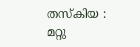തസ്‌കിയ : മറ്റു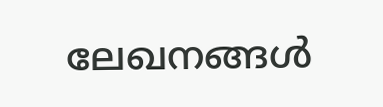ലേഖനങ്ങൾ